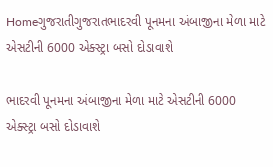Homeગુજરાતીગુજરાતભાદરવી પૂનમના અંબાજીના મેળા માટે એસટીની 6000 એક્સ્ટ્રા બસો દોડાવાશે

ભાદરવી પૂનમના અંબાજીના મેળા માટે એસટીની 6000 એક્સ્ટ્રા બસો દોડાવાશે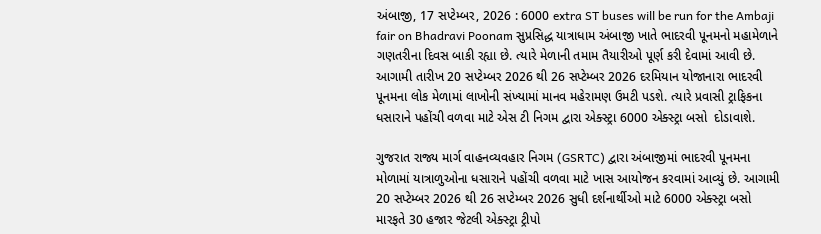અંબાજી, 17 સપ્ટેમ્બર, 2026 : 6000 extra ST buses will be run for the Ambaji fair on Bhadravi Poonam સુપ્રસિદ્ધ યાત્રાધામ અંબાજી ખાતે ભાદરવી પૂનમનો મહામેળાને ગણતરીના દિવસ બાકી રહ્યા છે. ત્યારે મેળાની તમામ તૈયારીઓ પૂર્ણ કરી દેવામાં આવી છે. આગામી તારીખ 20 સપ્ટેમ્બર 2026 થી 26 સપ્ટેમ્બર 2026 દરમિયાન યોજાનારા ભાદરવી પૂનમના લોક મેળામાં લાખોની સંખ્યામાં માનવ મહેરામણ ઉમટી પડશે. ત્યારે પ્રવાસી ટ્રાફિકના ધસારાને પહોંચી વળવા માટે એસ ટી નિગમ દ્વારા એક્સ્ટ્રા 6000 એક્સ્ટ્રા બસો  દોડાવાશે.

ગુજરાત રાજ્ય માર્ગ વાહનવ્યવહાર નિગમ (GSRTC) દ્વારા અંબાજીમાં ભાદરવી પૂનમના મોળામાં યાત્રાળુઓના ધસારાને પહોંચી વળવા માટે ખાસ આયોજન કરવામાં આવ્યું છે. આગામી 20 સપ્ટેમ્બર 2026 થી 26 સપ્ટેમ્બર 2026 સુધી દર્શનાર્થીઓ માટે 6000 એક્સ્ટ્રા બસો મારફતે 30 હજાર જેટલી એક્સ્ટ્રા ટ્રીપો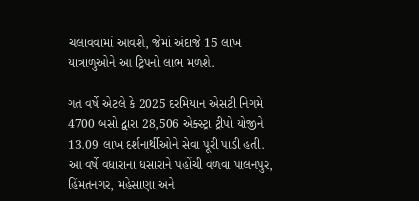ચલાવવામાં આવશે, જેમાં અંદાજે 15 લાખ યાત્રાળુઓને આ ટ્રિપનો લાભ મળશે.

ગત વર્ષે એટલે કે 2025 દરમિયાન એસટી નિગમે 4700 બસો દ્વારા 28,506 એક્સ્ટ્રા ટ્રીપો યોજીને 13.09 લાખ દર્શનાર્થીઓને સેવા પૂરી પાડી હતી. આ વર્ષે વધારાના ધસારાને પહોંચી વળવા પાલનપુર, હિંમતનગર, મહેસાણા અને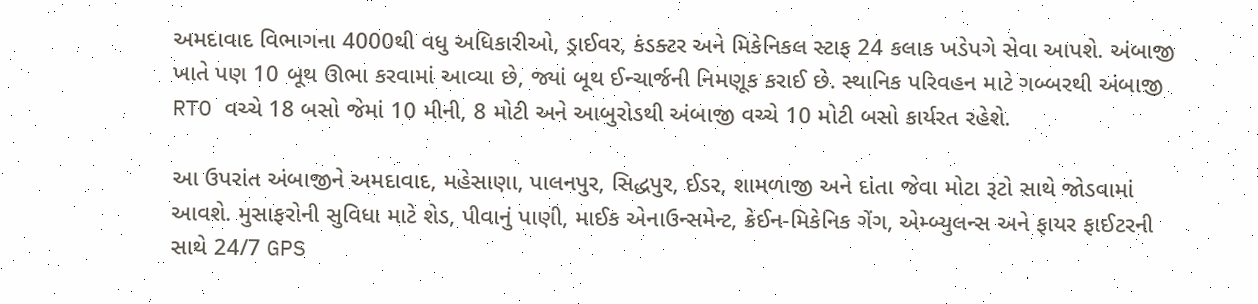અમદાવાદ વિભાગના 4000થી વધુ અધિકારીઓ, ડ્રાઈવર, કંડક્ટર અને મિકેનિકલ સ્ટાફ 24 કલાક ખડેપગે સેવા આપશે. અંબાજી ખાતે પણ 10 બૂથ ઊભા કરવામાં આવ્યા છે, જ્યાં બૂથ ઈન્ચાર્જની નિમણૂક કરાઈ છે. સ્થાનિક પરિવહન માટે ગબ્બરથી અંબાજી RTO વચ્ચે 18 બસો જેમાં 10 મીની, 8 મોટી અને આબુરોડથી અંબાજી વચ્ચે 10 મોટી બસો કાર્યરત રહેશે.

આ ઉપરાંત અંબાજીને અમદાવાદ, મહેસાણા, પાલનપુર, સિદ્ધપુર, ઈડર, શામળાજી અને દાંતા જેવા મોટા રૂટો સાથે જોડવામાં આવશે. મુસાફરોની સુવિધા માટે શેડ, પીવાનું પાણી, માઈક એનાઉન્સમેન્ટ, ક્રેઈન-મિકેનિક ગેંગ, એમ્બ્યુલન્સ અને ફાયર ફાઈટરની સાથે 24/7 GPS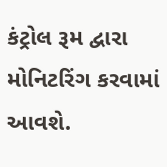કંટ્રોલ રૂમ દ્વારા મોનિટરિંગ કરવામાં આવશે.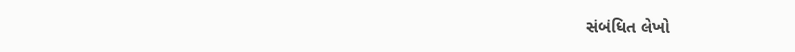સંબંધિત લેખો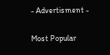- Advertisment -

Most Popular